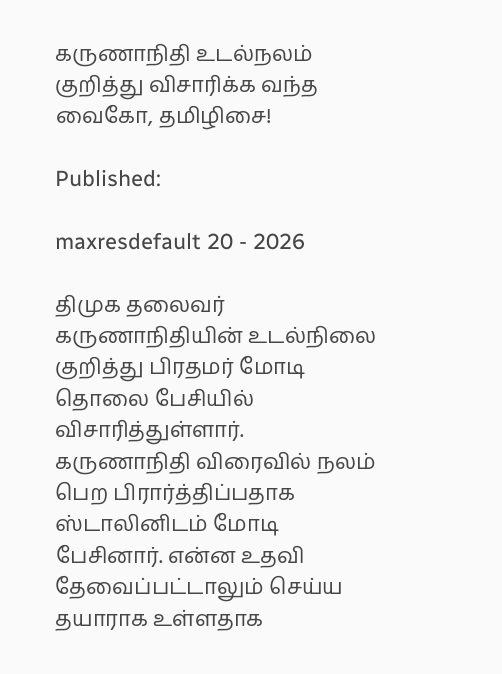கருணாநிதி உடல்நலம் குறித்து விசாரிக்க வந்த வைகோ, தமிழிசை!

Published:

maxresdefault 20 - 2026

திமுக தலைவர் கருணாநிதியின் உடல்நிலை குறித்து பிரதமர் மோடி தொலை பேசியில் விசாரித்துள்ளார். கருணாநிதி விரைவில் நலம் பெற பிரார்த்திப்பதாக ஸ்டாலினிடம் மோடி பேசினார். என்ன உதவி தேவைப்பட்டாலும் செய்ய தயாராக உள்ளதாக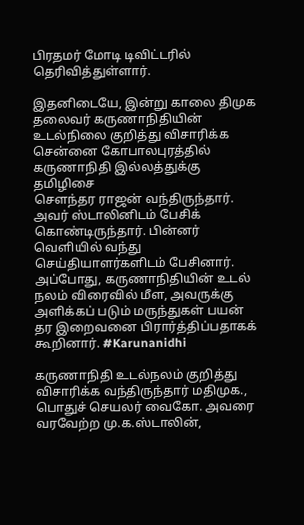பிரதமர் மோடி டிவிட்டரில் தெரிவித்துள்ளார்.

இதனிடையே, இன்று காலை திமுக தலைவர் கருணாநிதியின் உடல்நிலை குறித்து விசாரிக்க சென்னை கோபாலபுரத்தில் கருணாநிதி இல்லத்துக்கு தமிழிசை
சௌந்தர ராஜன் வந்திருந்தார். அவர் ஸ்டாலினிடம் பேசிக் கொண்டிருந்தார். பின்னர் வெளியில் வந்து செய்தியாளர்களிடம் பேசினார். அப்போது, கருணாநிதியின் உடல் நலம் விரைவில் மீள, அவருக்கு அளிக்கப் படும் மருந்துகள் பயன் தர இறைவனை பிரார்த்திப்பதாகக் கூறினார். #Karunanidhi

கருணாநிதி உடல்நலம் குறித்து விசாரிக்க வந்திருந்தார் மதிமுக., பொதுச் செயலர் வைகோ. அவரை வரவேற்ற மு.க.ஸ்டாலின்,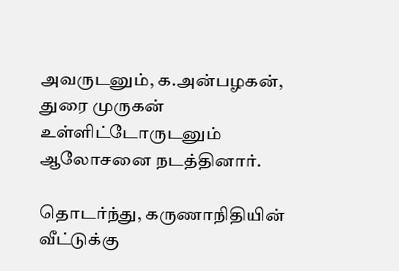அவருடனும், க.அன்பழகன், துரை முருகன் உள்ளிட்டோருடனும் ஆலோசனை நடத்தினார்.

தொடர்ந்து, கருணாநிதியின் வீட்டுக்கு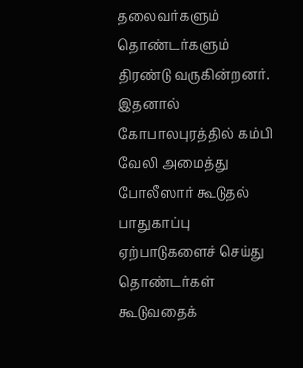தலைவர்களும் தொண்டர்களும் திரண்டு வருகின்றனர். இதனால் கோபாலபுரத்தில் கம்பி வேலி அமைத்து போலீஸார் கூடுதல் பாதுகாப்பு ஏற்பாடுகளைச் செய்து தொண்டர்கள் கூடுவதைக்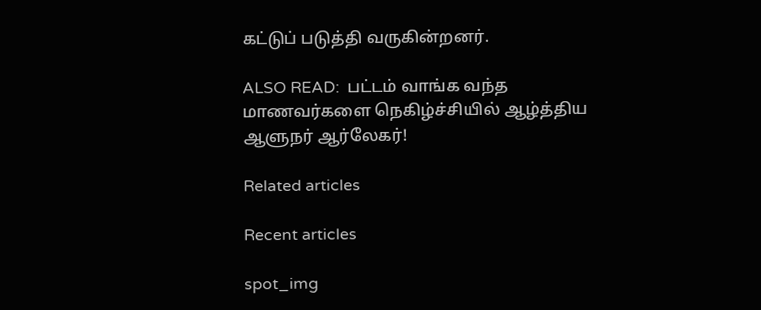கட்டுப் படுத்தி வருகின்றனர்.

ALSO READ:  பட்டம் வாங்க வந்த மாணவர்களை நெகிழ்ச்சியில் ஆழ்த்திய ஆளுநர் ஆர்லேகர்!

Related articles

Recent articles

spot_img